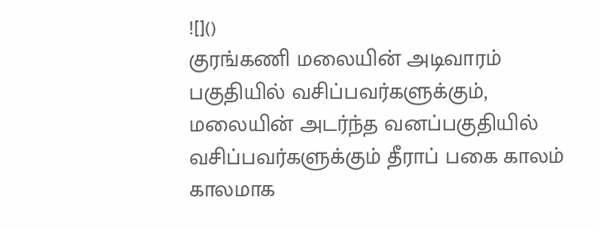![]()
குரங்கணி மலையின் அடிவாரம் பகுதியில் வசிப்பவர்களுக்கும், மலையின் அடர்ந்த வனப்பகுதியில் வசிப்பவர்களுக்கும் தீராப் பகை காலம் காலமாக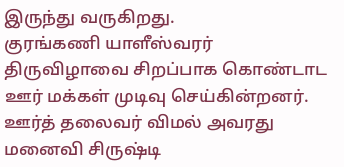இருந்து வருகிறது.
குரங்கணி யாளீஸ்வரர் திருவிழாவை சிறப்பாக கொண்டாட ஊர் மக்கள் முடிவு செய்கின்றனர்.
ஊர்த் தலைவர் விமல் அவரது மனைவி சிருஷ்டி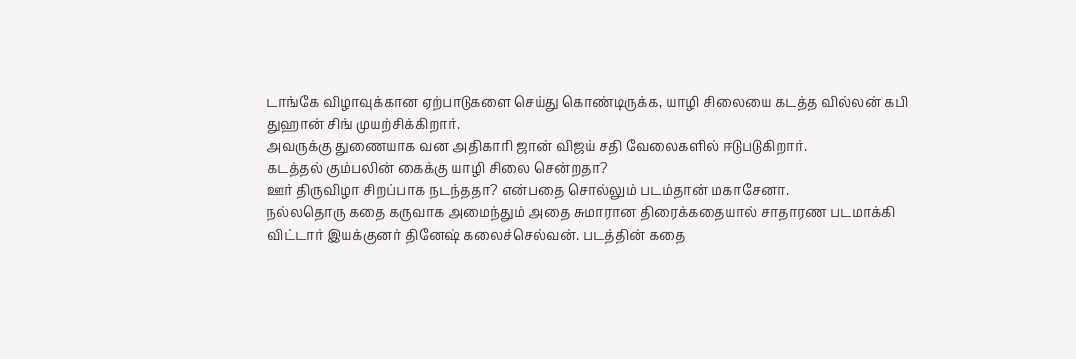டாங்கே விழாவுக்கான ஏற்பாடுகளை செய்து கொண்டிருக்க, யாழி சிலையை கடத்த வில்லன் கபி துஹான் சிங் முயற்சிக்கிறார்.
அவருக்கு துணையாக வன அதிகாரி ஜான் விஜய் சதி வேலைகளில் ஈடுபடுகிறார்.
கடத்தல் கும்பலின் கைக்கு யாழி சிலை சென்றதா?
ஊர் திருவிழா சிறப்பாக நடந்ததா? என்பதை சொல்லும் படம்தான் மகாசேனா.
நல்லதொரு கதை கருவாக அமைந்தும் அதை சுமாரான திரைக்கதையால் சாதாரண படமாக்கி விட்டார் இயக்குனர் தினேஷ் கலைச்செல்வன். படத்தின் கதை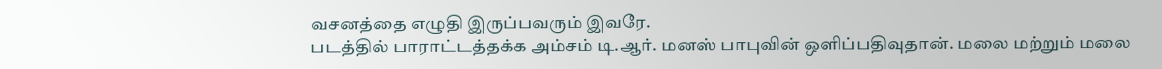வசனத்தை எழுதி இருப்பவரும் இவரே.
படத்தில் பாராட்டத்தக்க அம்சம் டி.ஆர். மனஸ் பாபுவின் ஒளிப்பதிவுதான். மலை மற்றும் மலை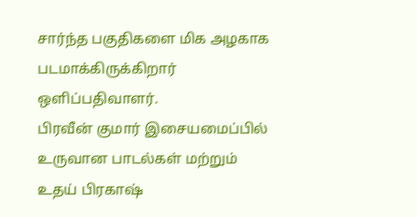சார்ந்த பகுதிகளை மிக அழகாக படமாக்கிருக்கிறார் ஒளிப்பதிவாளர்.
பிரவீன் குமார் இசையமைப்பில் உருவான பாடல்கள் மற்றும் உதய் பிரகாஷ்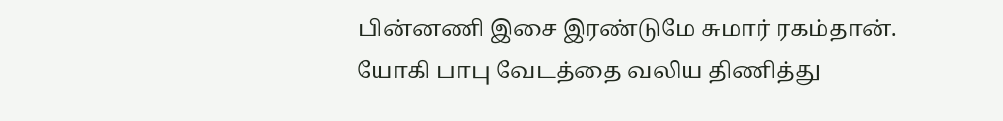பின்னணி இசை இரண்டுமே சுமார் ரகம்தான்.
யோகி பாபு வேடத்தை வலிய திணித்து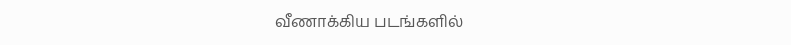வீணாக்கிய படங்களில்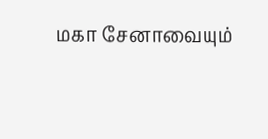மகா சேனாவையும்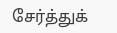சேர்த்துக்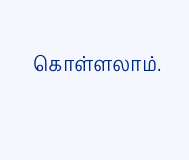கொள்ளலாம்.